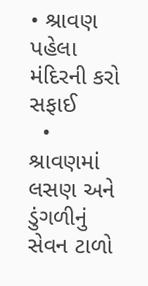• શ્રાવણ પહેલા મંદિરની કરો સફાઈ
  • શ્રાવણમાં લસણ અને ડુંગળીનું સેવન ટાળો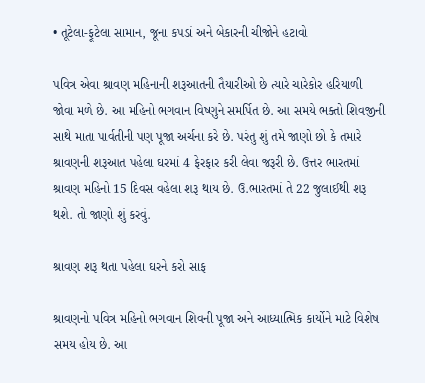• તૂટેલા-ફૂટેલા સામાન, જૂના કપડાં અને બેકારની ચીજોને હટાવો

પવિત્ર એવા શ્રાવણ મહિનાની શરૂઆતની તૈયારીઓ છે ત્યારે ચારેકોર હરિયાળી જોવા મળે છે. આ મહિનો ભગવાન વિષ્ણુને સમર્પિત છે. આ સમયે ભક્તો શિવજીની સાથે માતા પાર્વતીની પણ પૂજા અર્ચના કરે છે. પરંતુ શું તમે જાણો છો કે તમારે શ્રાવણની શરૂઆત પહેલા ઘરમાં 4 ફેરફાર કરી લેવા જરૂરી છે. ઉત્તર ભારતમાં શ્રાવણ મહિનો 15 દિવસ વહેલા શરૂ થાય છે. ઉ.ભારતમાં તે 22 જુલાઈથી શરૂ થશે. તો જાણો શું કરવું.

શ્રાવણ શરૂ થતા પહેલા ઘરને કરો સાફ

શ્રાવણનો પવિત્ર મહિનો ભગવાન શિવની પૂજા અને આધ્યાત્મિક કાર્યોને માટે વિશેષ સમય હોય છે. આ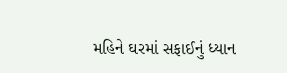મહિને ઘરમાં સફાઈનું ધ્યાન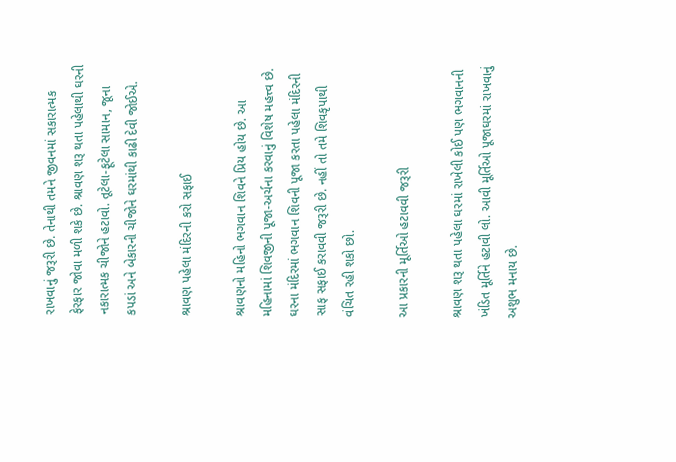રાખવાનું જરૂરી છે. તેનાથી તમને જીવનમાં સકારાત્મક ફેરફાર જોવા મળી શકે છે. શ્રાવણ શરૂ થતા પહેલાથી ઘરની નકારાત્મક ચીજોને હટાવો. તૂટેલા-ફૂટેલા સામાન, જૂના કપડાં અને બેકારની ચીજોને ઘરમાંથી કાઢી દેવી જોઈએ.

શ્રાવણ પહેલા મંદિરની કરો સફાઈ

શ્રાવણનો મહિનો ભગવાન શિવને પ્રિય હોય છે. આ મહિનામાં શિવજીની પૂજા-અર્ચના કરવાનું વિશેષ મહત્ત્વ છે. ઘરના મંદિરમાં ભગવાન શિવની પૂજા કરતા પહેલા મંદિરની સાફ સફાઈ કરાવવી જરૂરી છે. નહીં તો તમે શિવકૃપાથી વંચિત રહી શકો છો.

આ પ્રકારની મૂર્તિઓ હટાવવી જરૂરી

શ્રાવણ શરૂ થતા પહેલા ઘરમાં રાખેલી કોઈ પણ ભગવાનની ખંડિત મૂર્તિને હટાવી લો. આવી મૂર્તિઓ પૂજાઘરમાં રાખવાનું અશુભ મનાય છે.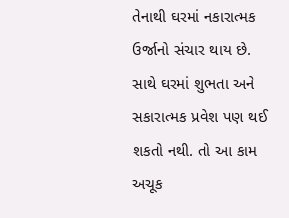તેનાથી ઘરમાં નકારાત્મક ઉર્જાનો સંચાર થાય છે. સાથે ઘરમાં શુભતા અને સકારાત્મક પ્રવેશ પણ થઈ શકતો નથી. તો આ કામ અચૂક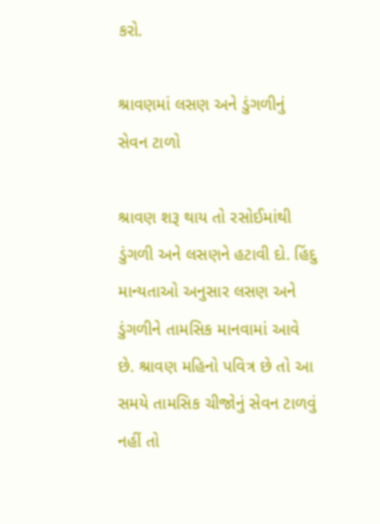કરો.

શ્રાવણમાં લસણ અને ડુંગળીનું સેવન ટાળો

શ્રાવણ શરૂ થાય તો રસોઈમાંથી ડુંગળી અને લસણને હટાવી દો. હિંદુ માન્યતાઓ અનુસાર લસણ અને ડુંગળીને તામસિક માનવામાં આવે છે. શ્રાવણ મહિનો પવિત્ર છે તો આ સમયે તામસિક ચીજોનું સેવન ટાળવું નહીં તો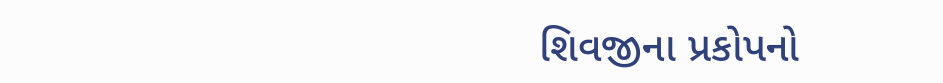શિવજીના પ્રકોપનો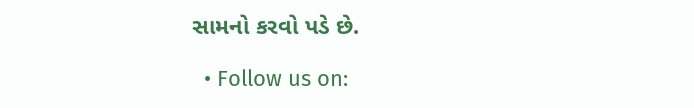સામનો કરવો પડે છે.

  • Follow us on: